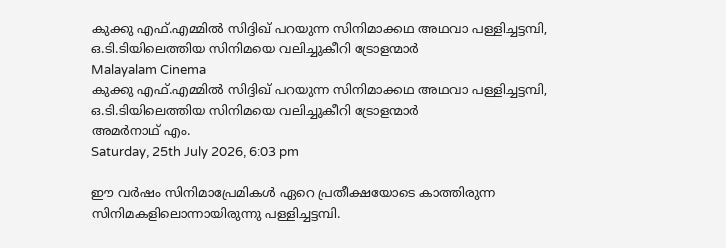കുക്കു എഫ്.എമ്മില്‍ സിദ്ദിഖ് പറയുന്ന സിനിമാക്കഥ അഥവാ പള്ളിച്ചട്ടമ്പി, ഒ.ടി.ടിയിലെത്തിയ സിനിമയെ വലിച്ചുകീറി ട്രോളന്മാര്‍
Malayalam Cinema
കുക്കു എഫ്.എമ്മില്‍ സിദ്ദിഖ് പറയുന്ന സിനിമാക്കഥ അഥവാ പള്ളിച്ചട്ടമ്പി, ഒ.ടി.ടിയിലെത്തിയ സിനിമയെ വലിച്ചുകീറി ട്രോളന്മാര്‍
അമര്‍നാഥ് എം.
Saturday, 25th July 2026, 6:03 pm

ഈ വര്‍ഷം സിനിമാപ്രേമികള്‍ ഏറെ പ്രതീക്ഷയോടെ കാത്തിരുന്ന സിനിമകളിലൊന്നായിരുന്നു പള്ളിച്ചട്ടമ്പി.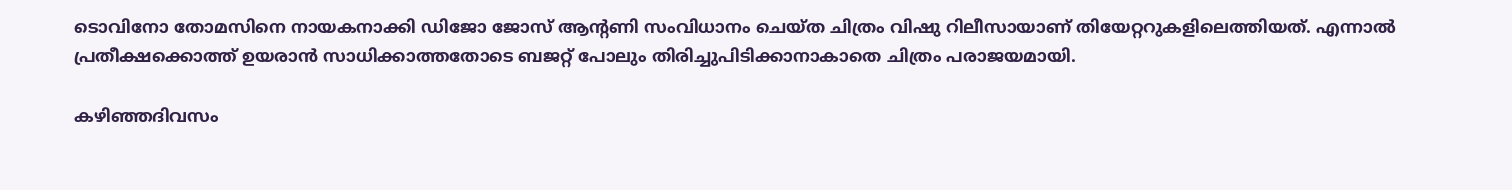ടൊവിനോ തോമസിനെ നായകനാക്കി ഡിജോ ജോസ് ആന്റണി സംവിധാനം ചെയ്ത ചിത്രം വിഷു റിലീസായാണ് തിയേറ്ററുകളിലെത്തിയത്. എന്നാല്‍ പ്രതീക്ഷക്കൊത്ത് ഉയരാന്‍ സാധിക്കാത്തതോടെ ബജറ്റ് പോലും തിരിച്ചുപിടിക്കാനാകാതെ ചിത്രം പരാജയമായി.

കഴിഞ്ഞദിവസം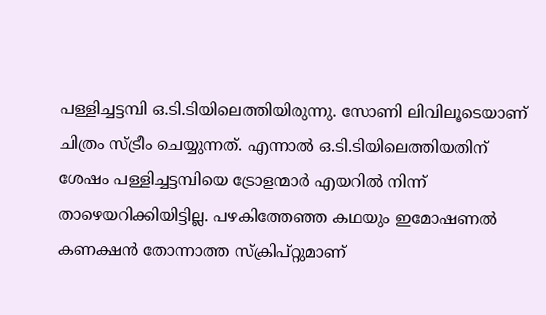പള്ളിച്ചട്ടമ്പി ഒ.ടി.ടിയിലെത്തിയിരുന്നു. സോണി ലിവിലൂടെയാണ് ചിത്രം സ്ട്രീം ചെയ്യുന്നത്. എന്നാല്‍ ഒ.ടി.ടിയിലെത്തിയതിന് ശേഷം പള്ളിച്ചട്ടമ്പിയെ ട്രോളന്മാര്‍ എയറില്‍ നിന്ന് താഴെയറിക്കിയിട്ടില്ല. പഴകിത്തേഞ്ഞ കഥയും ഇമോഷണല്‍ കണക്ഷന്‍ തോന്നാത്ത സ്‌ക്രിപ്റ്റുമാണ്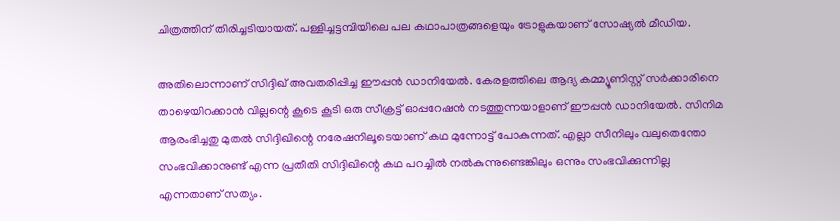ചിത്രത്തിന് തിരിച്ചടിയായത്. പള്ളിച്ചട്ടമ്പിയിലെ പല കഥാപാത്രങ്ങളെയും ട്രോളുകയാണ് സോഷ്യല്‍ മീഡിയ.

അതിലൊന്നാണ് സിദ്ദിഖ് അവതരിപ്പിച്ച ഈപ്പന്‍ ഡാനിയേല്‍. കേരളത്തിലെ ആദ്യ കമ്മ്യൂണിസ്റ്റ് സര്‍ക്കാരിനെ താഴെയിറക്കാന്‍ വില്ലന്റെ കൂടെ കൂടി ഒരു സീക്രട്ട് ഓപ്പറേഷന്‍ നടത്തുന്നയാളാണ് ഈപ്പന്‍ ഡാനിയേല്‍. സിനിമ ആരംഭിച്ചതു മുതല്‍ സിദ്ദിഖിന്റെ നരേഷനിലൂടെയാണ് കഥ മുന്നോട്ട് പോകുന്നത്. എല്ലാ സീനിലും വലുതെന്തോ സംഭവിക്കാനുണ്ട് എന്ന പ്രതീതി സിദ്ദിഖിന്റെ കഥ പറച്ചില്‍ നല്‍കുന്നുണ്ടെങ്കിലും ഒന്നും സംഭവിക്കുന്നില്ല എന്നതാണ് സത്യം.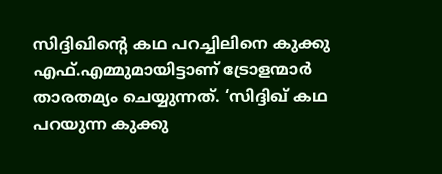സിദ്ദിഖിന്റെ കഥ പറച്ചിലിനെ കുക്കു എഫ്.എമ്മുമായിട്ടാണ് ട്രോളന്മാര്‍ താരതമ്യം ചെയ്യുന്നത്. ‘സിദ്ദിഖ് കഥ പറയുന്ന കുക്കു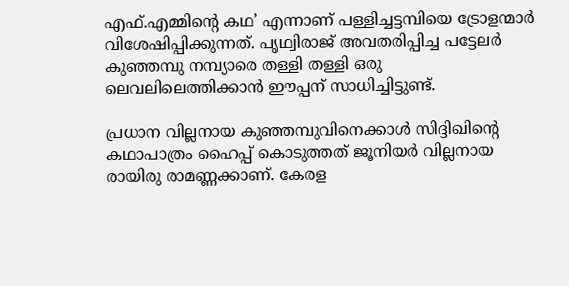എഫ്.എമ്മിന്റെ കഥ’ എന്നാണ് പള്ളിച്ചട്ടമ്പിയെ ട്രോളന്മാര്‍ വിശേഷിപ്പിക്കുന്നത്. പൃഥ്വിരാജ് അവതരിപ്പിച്ച പട്ടേലര്‍ കുഞ്ഞമ്പു നമ്പ്യാരെ തള്ളി തള്ളി ഒരു ലെവലിലെത്തിക്കാന്‍ ഈപ്പന് സാധിച്ചിട്ടുണ്ട്.

പ്രധാന വില്ലനായ കുഞ്ഞമ്പുവിനെക്കാള്‍ സിദ്ദിഖിന്റെ കഥാപാത്രം ഹൈപ്പ് കൊടുത്തത് ജൂനിയര്‍ വില്ലനായ രായിരു രാമണ്ണക്കാണ്. കേരള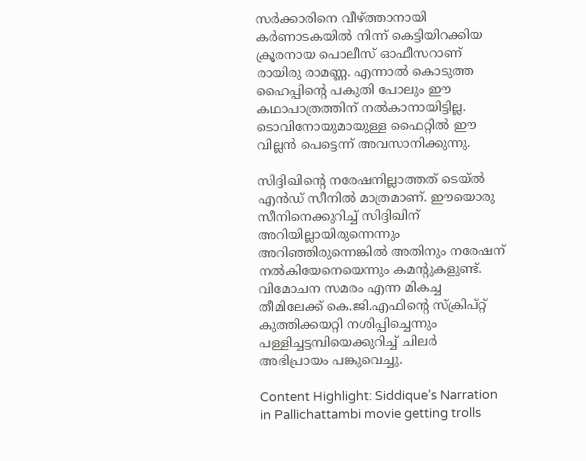സര്‍ക്കാരിനെ വീഴ്ത്താനായി കര്‍ണാടകയില്‍ നിന്ന് കെട്ടിയിറക്കിയ ക്രൂരനായ പൊലീസ് ഓഫീസറാണ് രായിരു രാമണ്ണ. എന്നാല്‍ കൊടുത്ത ഹൈപ്പിന്റെ പകുതി പോലും ഈ കഥാപാത്രത്തിന് നല്‍കാനായിട്ടില്ല. ടൊവിനോയുമായുള്ള ഫൈറ്റില്‍ ഈ വില്ലന്‍ പെട്ടെന്ന് അവസാനിക്കുന്നു.

സിദ്ദിഖിന്റെ നരേഷനില്ലാത്തത് ടെയ്ല്‍ എന്‍ഡ് സീനില്‍ മാത്രമാണ്. ഈയൊരു സീനിനെക്കുറിച്ച് സിദ്ദിഖിന് അറിയില്ലായിരുന്നെന്നും അറിഞ്ഞിരുന്നെങ്കില്‍ അതിനും നരേഷന് നല്‍കിയേനെയെന്നും കമന്റുകളുണ്ട്. വിമോചന സമരം എന്ന മികച്ച തീമിലേക്ക് കെ.ജി.എഫിന്റെ സ്‌ക്രിപ്റ്റ് കുത്തിക്കയറ്റി നശിപ്പിച്ചെന്നും പള്ളിച്ചട്ടമ്പിയെക്കുറിച്ച് ചിലര്‍ അഭിപ്രായം പങ്കുവെച്ചു.

Content Highlight: Siddique’s Narration in Pallichattambi movie getting trolls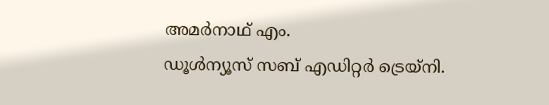അമര്‍നാഥ് എം.
ഡൂള്‍ന്യൂസ് സബ് എഡിറ്റര്‍ ട്രെയ്‌നി.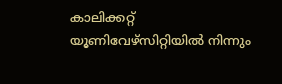കാലിക്കറ്റ് യൂണിവേഴ്‌സിറ്റിയില്‍ നിന്നും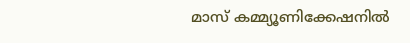മാസ് കമ്മ്യൂണിക്കേഷനില്‍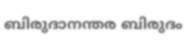ബിരുദാനന്തര ബിരുദം